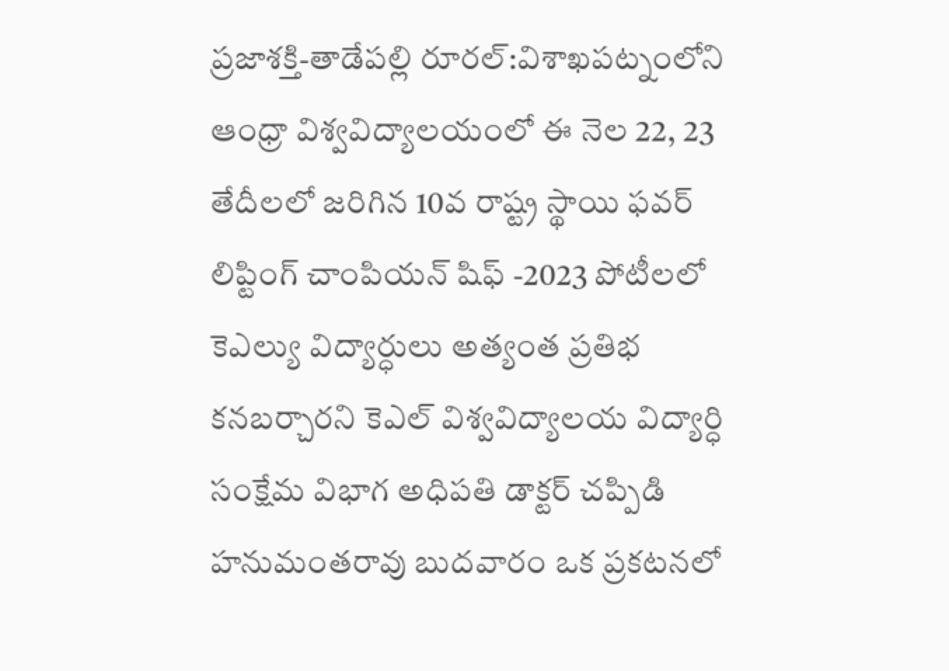ప్రజాశక్తి-తాడేపల్లి రూరల్:విశాఖపట్నంలోని ఆంధ్రా విశ్వవిద్యాలయంలో ఈ నెల 22, 23 తేదీలలో జరిగిన 10వ రాష్ట్ర స్థాయి ఫవర్ లిప్టింగ్ చాంపియన్ షిఫ్ -2023 పోటీలలో కెఎల్యు విద్యార్ధులు అత్యంత ప్రతిభ కనబర్చారని కెఎల్ విశ్వవిద్యాలయ విద్యార్ధి సంక్షేమ విభాగ అధిపతి డాక్టర్ చప్పిడి హనుమంతరావు బుదవారం ఒక ప్రకటనలో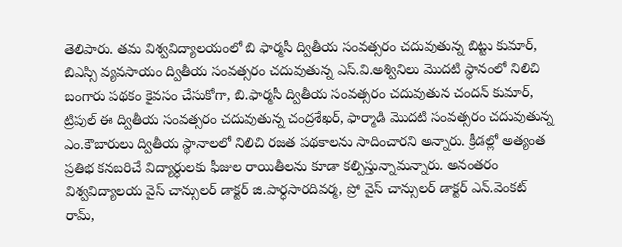తెలిపారు. తమ విశ్వవిద్యాలయంలో బి ఫార్మసీ ద్వితీయ సంవత్సరం చదువుతున్న బిట్టు కుమార్, బిఎస్సి వ్యవసాయం ద్వితీయ సంవత్సరం చదువుతున్న ఎస్.వి.అశ్వినిలు మొదటి స్థానంలో నిలిచి బంగారు పథకం కైవసం చేసుకోగా, బి.ఫార్మసీ ద్వితీయ సంవత్సరం చదువుతున చందన్ కుమార్, ట్రిపుల్ ఈ ద్వితీయ సంవత్సరం చదువుతున్న చంద్రశేఖర్, ఫార్మాడి మొదటి సంవత్సరం చదువుతున్న ఎం.కౌబారులు ద్వితీయ స్థానాలలో నిలిచి రజత పథకాలను సాదించారని అన్నారు. క్రీడల్లో అత్యంత ప్రతిభ కనబరిచే విద్యార్ధులకు ఫీజుల రాయితీలను కూడా కల్పిస్తున్నామన్నారు. అనంతరం విశ్వవిద్యాలయ వైస్ చాన్సులర్ డాక్టర్ జి.పార్ధసారదివర్మ, ప్రో వైస్ చాన్సులర్ డాక్టర్ ఎన్.వెంకట్ రామ్,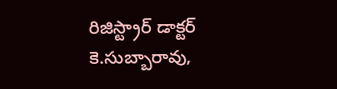రిజిస్ట్రార్ డాక్టర్ కె.సుబ్బారావు,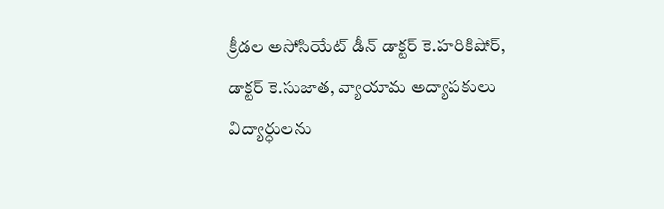క్రీడల అసోసియేట్ డీన్ డాక్టర్ కె.హరికిషోర్, డాక్టర్ కె.సుజాత, వ్యాయామ అద్యాపకులు విద్యార్ధులను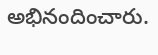అభినందించారు.